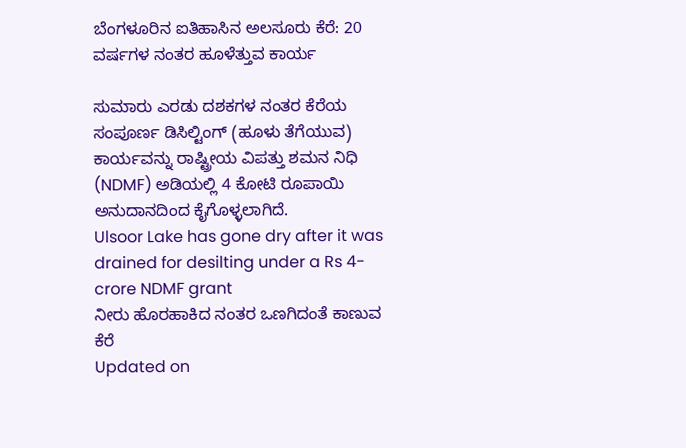ಬೆಂಗಳೂರಿನ ಐತಿಹಾಸಿನ ಅಲಸೂರು ಕೆರೆ: 20 ವರ್ಷಗಳ ನಂತರ ಹೂಳೆತ್ತುವ ಕಾರ್ಯ

ಸುಮಾರು ಎರಡು ದಶಕಗಳ ನಂತರ ಕೆರೆಯ ಸಂಪೂರ್ಣ ಡಿಸಿಲ್ಟಿಂಗ್ (ಹೂಳು ತೆಗೆಯುವ) ಕಾರ್ಯವನ್ನು ರಾಷ್ಟ್ರೀಯ ವಿಪತ್ತು ಶಮನ ನಿಧಿ (NDMF) ಅಡಿಯಲ್ಲಿ 4 ಕೋಟಿ ರೂಪಾಯಿ ಅನುದಾನದಿಂದ ಕೈಗೊಳ್ಳಲಾಗಿದೆ.
Ulsoor Lake has gone dry after it was drained for desilting under a Rs 4-crore NDMF grant
ನೀರು ಹೊರಹಾಕಿದ ನಂತರ ಒಣಗಿದಂತೆ ಕಾಣುವ ಕೆರೆ
Updated on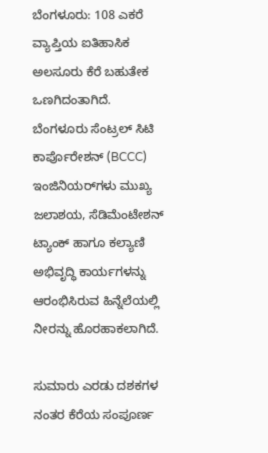ಬೆಂಗಳೂರು: 108 ಎಕರೆ ವ್ಯಾಪ್ತಿಯ ಐತಿಹಾಸಿಕ ಅಲಸೂರು ಕೆರೆ ಬಹುತೇಕ ಒಣಗಿದಂತಾಗಿದೆ. ಬೆಂಗಳೂರು ಸೆಂಟ್ರಲ್ ಸಿಟಿ ಕಾರ್ಪೊರೇಶನ್ (BCCC) ಇಂಜಿನಿಯರ್‌ಗಳು ಮುಖ್ಯ ಜಲಾಶಯ, ಸೆಡಿಮೆಂಟೇಶನ್ ಟ್ಯಾಂಕ್ ಹಾಗೂ ಕಲ್ಯಾಣಿ ಅಭಿವೃದ್ಧಿ ಕಾರ್ಯಗಳನ್ನು ಆರಂಭಿಸಿರುವ ಹಿನ್ನೆಲೆಯಲ್ಲಿ ನೀರನ್ನು ಹೊರಹಾಕಲಾಗಿದೆ.

ಸುಮಾರು ಎರಡು ದಶಕಗಳ ನಂತರ ಕೆರೆಯ ಸಂಪೂರ್ಣ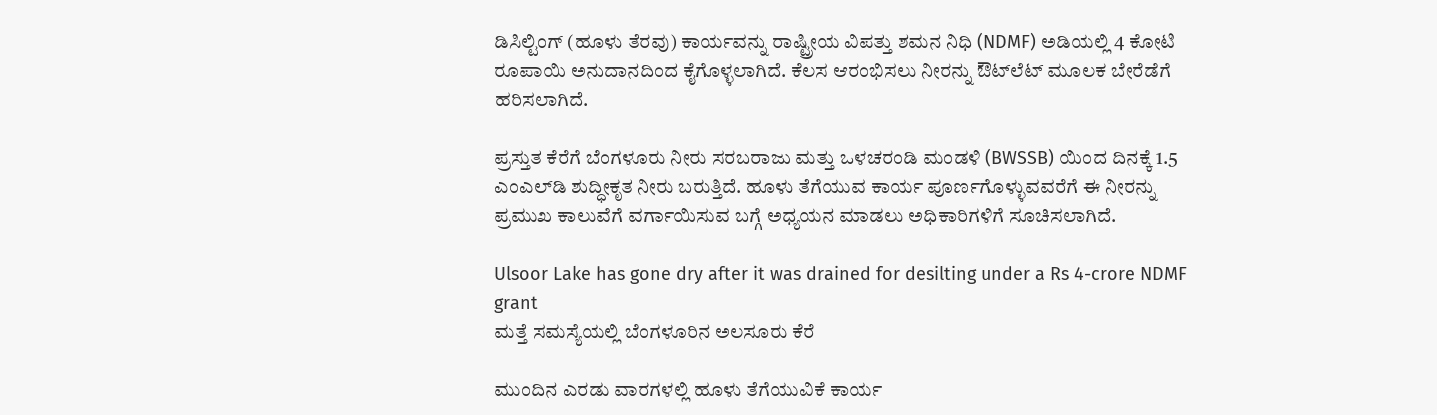ಡಿಸಿಲ್ಟಿಂಗ್ (ಹೂಳು ತೆರವು) ಕಾರ್ಯವನ್ನು ರಾಷ್ಟ್ರೀಯ ವಿಪತ್ತು ಶಮನ ನಿಧಿ (NDMF) ಅಡಿಯಲ್ಲಿ 4 ಕೋಟಿ ರೂಪಾಯಿ ಅನುದಾನದಿಂದ ಕೈಗೊಳ್ಳಲಾಗಿದೆ. ಕೆಲಸ ಆರಂಭಿಸಲು ನೀರನ್ನು ಔಟ್‌ಲೆಟ್ ಮೂಲಕ ಬೇರೆಡೆಗೆ ಹರಿಸಲಾಗಿದೆ.

ಪ್ರಸ್ತುತ ಕೆರೆಗೆ ಬೆಂಗಳೂರು ನೀರು ಸರಬರಾಜು ಮತ್ತು ಒಳಚರಂಡಿ ಮಂಡಳಿ (BWSSB) ಯಿಂದ ದಿನಕ್ಕೆ 1.5 ಎಂಎಲ್‌ಡಿ ಶುದ್ಧೀಕೃತ ನೀರು ಬರುತ್ತಿದೆ. ಹೂಳು ತೆಗೆಯುವ ಕಾರ್ಯ ಪೂರ್ಣಗೊಳ್ಳುವವರೆಗೆ ಈ ನೀರನ್ನು ಪ್ರಮುಖ ಕಾಲುವೆಗೆ ವರ್ಗಾಯಿಸುವ ಬಗ್ಗೆ ಅಧ್ಯಯನ ಮಾಡಲು ಅಧಿಕಾರಿಗಳಿಗೆ ಸೂಚಿಸಲಾಗಿದೆ.

Ulsoor Lake has gone dry after it was drained for desilting under a Rs 4-crore NDMF grant
ಮತ್ತೆ ಸಮಸ್ಯೆಯಲ್ಲಿ ಬೆಂಗಳೂರಿನ ಅಲಸೂರು ಕೆರೆ

ಮುಂದಿನ ಎರಡು ವಾರಗಳಲ್ಲಿ ಹೂಳು ತೆಗೆಯುವಿಕೆ ಕಾರ್ಯ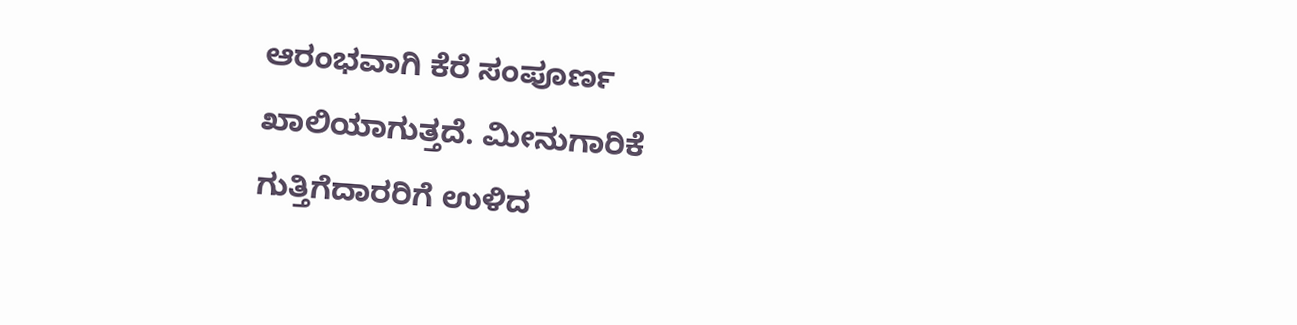ಆರಂಭವಾಗಿ ಕೆರೆ ಸಂಪೂರ್ಣ ಖಾಲಿಯಾಗುತ್ತದೆ. ಮೀನುಗಾರಿಕೆ ಗುತ್ತಿಗೆದಾರರಿಗೆ ಉಳಿದ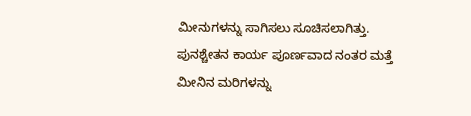ಮೀನುಗಳನ್ನು ಸಾಗಿಸಲು ಸೂಚಿಸಲಾಗಿತ್ತು. ಪುನಶ್ಚೇತನ ಕಾರ್ಯ ಪೂರ್ಣವಾದ ನಂತರ ಮತ್ತೆ ಮೀನಿನ ಮರಿಗಳನ್ನು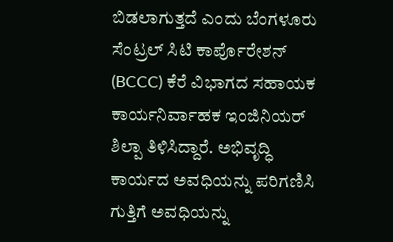ಬಿಡಲಾಗುತ್ತದೆ ಎಂದು ಬೆಂಗಳೂರು ಸೆಂಟ್ರಲ್ ಸಿಟಿ ಕಾರ್ಪೊರೇಶನ್ (BCCC) ಕೆರೆ ವಿಭಾಗದ ಸಹಾಯಕ ಕಾರ್ಯನಿರ್ವಾಹಕ ಇಂಜಿನಿಯರ್ ಶಿಲ್ಪಾ ತಿಳಿಸಿದ್ದಾರೆ. ಅಭಿವೃದ್ಧಿ ಕಾರ್ಯದ ಅವಧಿಯನ್ನು ಪರಿಗಣಿಸಿ ಗುತ್ತಿಗೆ ಅವಧಿಯನ್ನು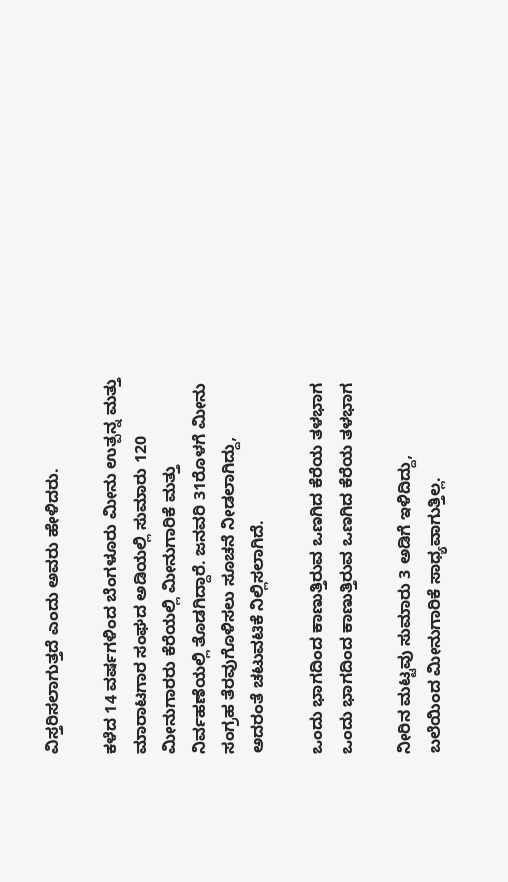ವಿಸ್ತರಿಸಲಾಗುತ್ತದೆ ಎಂದು ಅವರು ಹೇಳಿದರು.

ಕಳೆದ 14 ವರ್ಷಗಳಿಂದ ಬೆಂಗಳೂರು ಮೀನು ಉತ್ಪನ್ನ ಮತ್ತು ಮಾರಾಟಗಾರ ಸಂಘದ ಅಡಿಯಲ್ಲಿ ಸುಮಾರು 120 ಮೀನುಗಾರರು ಕೆರೆಯಲ್ಲಿ ಮೀನುಗಾರಿಕೆ ಮತ್ತು ನಿರ್ವಹಣೆಯಲ್ಲಿ ತೊಡಗಿದ್ದಾರೆ. ಜನವರಿ 31ರೊಳಗೆ ಮೀನು ಸಂಗ್ರಹ ತೆರವುಗೊಳಿಸಲು ಸೂಚನೆ ನೀಡಲಾಗಿದ್ದು, ಅದರಂತೆ ಚಟುವಟಿಕೆ ನಿಲ್ಲಿಸಲಾಗಿದೆ.

ಒಂದು ಭಾಗದಿಂದ ಕಾಣುತ್ತಿರುವ ಒಣಗಿದ ಕೆರೆಯ ತಳಭಾಗ
ಒಂದು ಭಾಗದಿಂದ ಕಾಣುತ್ತಿರುವ ಒಣಗಿದ ಕೆರೆಯ ತಳಭಾಗ

ನೀರಿನ ಮಟ್ಟವು ಸುಮಾರು 3 ಅಡಿಗೆ ಇಳಿದಿದ್ದು, ಬಲೆಯಿಂದ ಮೀನುಗಾರಿಕೆ ಸಾಧ್ಯವಾಗುತ್ತಿಲ್ಲ.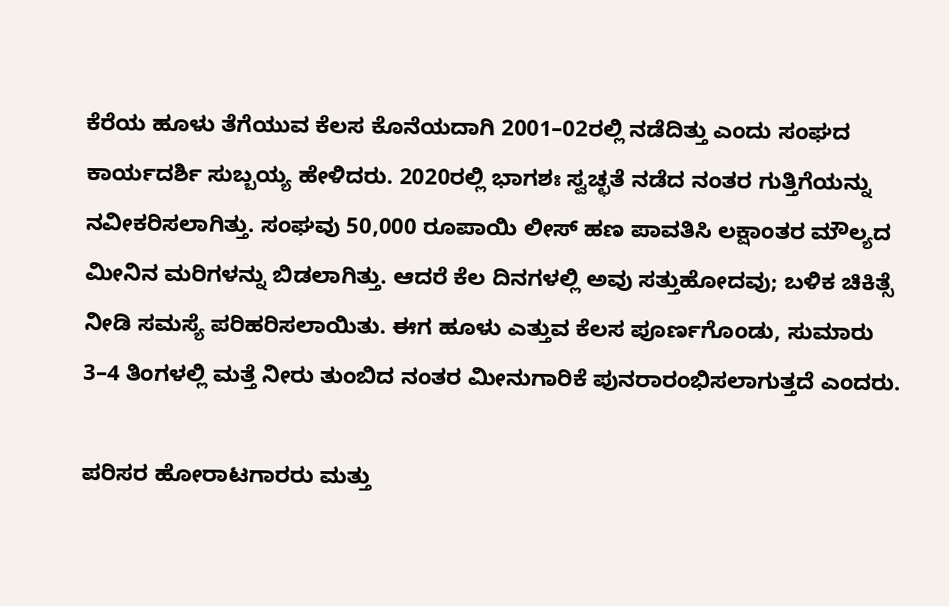ಕೆರೆಯ ಹೂಳು ತೆಗೆಯುವ ಕೆಲಸ ಕೊನೆಯದಾಗಿ 2001–02ರಲ್ಲಿ ನಡೆದಿತ್ತು ಎಂದು ಸಂಘದ ಕಾರ್ಯದರ್ಶಿ ಸುಬ್ಬಯ್ಯ ಹೇಳಿದರು. 2020ರಲ್ಲಿ ಭಾಗಶಃ ಸ್ವಚ್ಛತೆ ನಡೆದ ನಂತರ ಗುತ್ತಿಗೆಯನ್ನು ನವೀಕರಿಸಲಾಗಿತ್ತು. ಸಂಘವು 50,000 ರೂಪಾಯಿ ಲೀಸ್ ಹಣ ಪಾವತಿಸಿ ಲಕ್ಷಾಂತರ ಮೌಲ್ಯದ ಮೀನಿನ ಮರಿಗಳನ್ನು ಬಿಡಲಾಗಿತ್ತು. ಆದರೆ ಕೆಲ ದಿನಗಳಲ್ಲಿ ಅವು ಸತ್ತುಹೋದವು; ಬಳಿಕ ಚಿಕಿತ್ಸೆ ನೀಡಿ ಸಮಸ್ಯೆ ಪರಿಹರಿಸಲಾಯಿತು. ಈಗ ಹೂಳು ಎತ್ತುವ ಕೆಲಸ ಪೂರ್ಣಗೊಂಡು, ಸುಮಾರು 3–4 ತಿಂಗಳಲ್ಲಿ ಮತ್ತೆ ನೀರು ತುಂಬಿದ ನಂತರ ಮೀನುಗಾರಿಕೆ ಪುನರಾರಂಭಿಸಲಾಗುತ್ತದೆ ಎಂದರು.

ಪರಿಸರ ಹೋರಾಟಗಾರರು ಮತ್ತು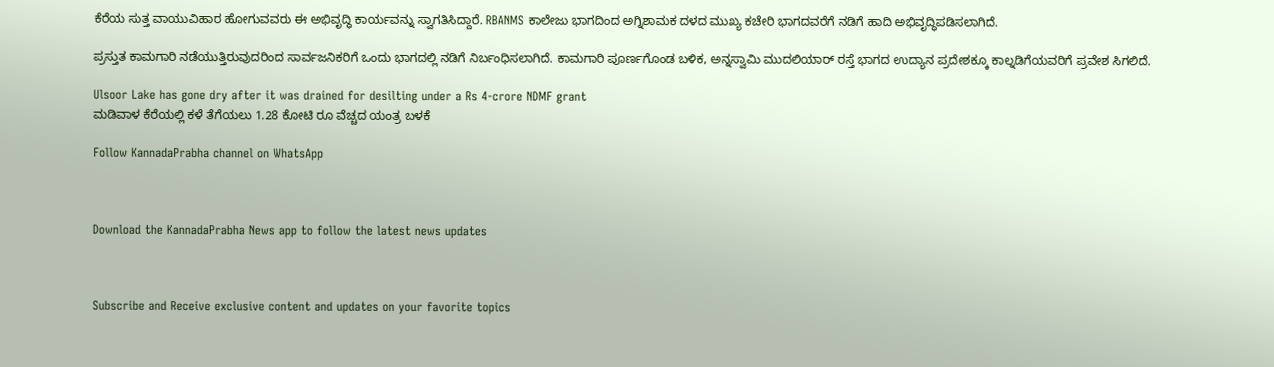ಕೆರೆಯ ಸುತ್ತ ವಾಯುವಿಹಾರ ಹೋಗುವವರು ಈ ಅಭಿವೃದ್ಧಿ ಕಾರ್ಯವನ್ನು ಸ್ವಾಗತಿಸಿದ್ದಾರೆ. RBANMS ಕಾಲೇಜು ಭಾಗದಿಂದ ಅಗ್ನಿಶಾಮಕ ದಳದ ಮುಖ್ಯ ಕಚೇರಿ ಭಾಗದವರೆಗೆ ನಡಿಗೆ ಹಾದಿ ಅಭಿವೃದ್ಧಿಪಡಿಸಲಾಗಿದೆ.

ಪ್ರಸ್ತುತ ಕಾಮಗಾರಿ ನಡೆಯುತ್ತಿರುವುದರಿಂದ ಸಾರ್ವಜನಿಕರಿಗೆ ಒಂದು ಭಾಗದಲ್ಲಿ ನಡಿಗೆ ನಿರ್ಬಂಧಿಸಲಾಗಿದೆ. ಕಾಮಗಾರಿ ಪೂರ್ಣಗೊಂಡ ಬಳಿಕ, ಅನ್ನಸ್ವಾಮಿ ಮುದಲಿಯಾರ್ ರಸ್ತೆ ಭಾಗದ ಉದ್ಯಾನ ಪ್ರದೇಶಕ್ಕೂ ಕಾಲ್ನಡಿಗೆಯವರಿಗೆ ಪ್ರವೇಶ ಸಿಗಲಿದೆ.

Ulsoor Lake has gone dry after it was drained for desilting under a Rs 4-crore NDMF grant
ಮಡಿವಾಳ ಕೆರೆಯಲ್ಲಿ ಕಳೆ ತೆಗೆಯಲು 1.28 ಕೋಟಿ ರೂ ವೆಚ್ಚದ ಯಂತ್ರ ಬಳಕೆ

Follow KannadaPrabha channel on WhatsApp



Download the KannadaPrabha News app to follow the latest news updates



Subscribe and Receive exclusive content and updates on your favorite topics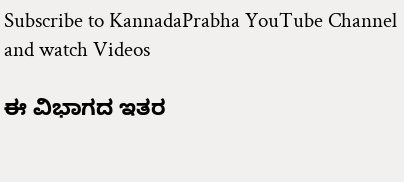Subscribe to KannadaPrabha YouTube Channel and watch Videos

ಈ ವಿಭಾಗದ ಇತರ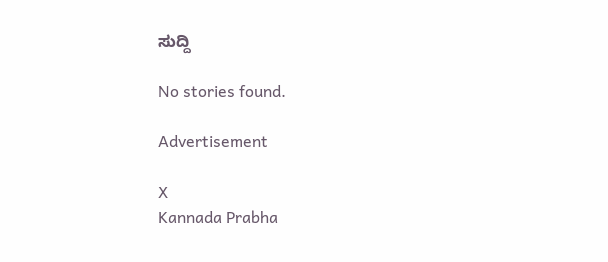ಸುದ್ದಿ

No stories found.

Advertisement

X
Kannada Prabha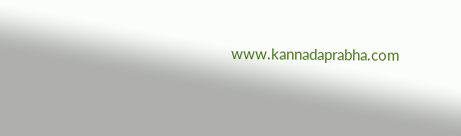www.kannadaprabha.com